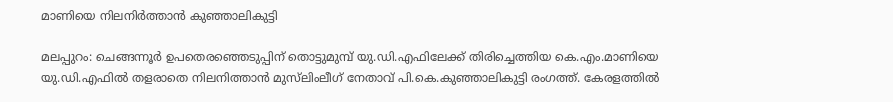മാണിയെ നിലനിര്‍ത്താന്‍ കുഞ്ഞാലികുട്ടി

മലപ്പുറം: ചെങ്ങന്നൂര്‍ ഉപതെരഞ്ഞെടുപ്പിന് തൊട്ടുമുമ്പ് യു.ഡി.എഫിലേക്ക് തിരിച്ചെത്തിയ കെ.എം.മാണിയെ യു.ഡി.എഫില്‍ തളരാതെ നിലനിത്താന്‍ മുസ്‌ലിംലീഗ് നേതാവ് പി.കെ.കുഞ്ഞാലികുട്ടി രംഗത്ത്. കേരളത്തില്‍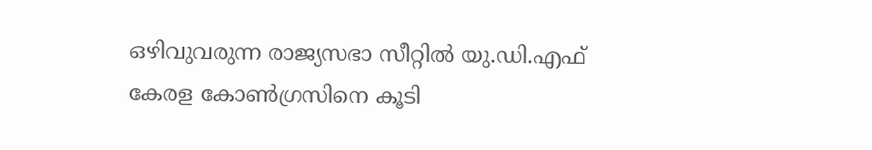ഒഴിവുവരുന്ന രാജ്യസഭാ സീറ്റില്‍ യു.ഡി.എഫ് കേരള കോണ്‍ഗ്രസിനെ കൂടി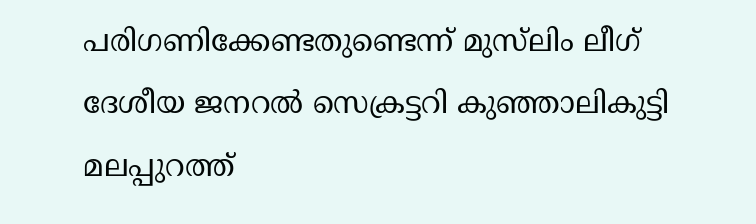പരിഗണിക്കേണ്ടതുണ്ടെന്ന് മുസ്‌ലിം ലീഗ് ദേശീയ ജനറല്‍ സെക്രട്ടറി കുഞ്ഞാലികുട്ടി മലപ്പുറത്ത്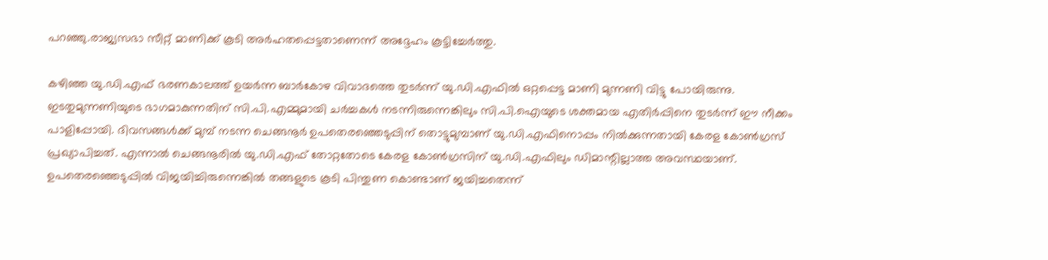പറഞ്ഞു.രാജ്യസഭാ സീറ്റ് മാണിക്ക് കൂടി അര്‍ഹതപ്പെട്ടതാണെന്ന് അദ്ദേഹം കൂട്ടിച്ചേര്‍ത്തു.

കഴിഞ്ഞ യു.ഡി.എഫ് ഭരണകാലത്ത് ഉയര്‍ന്ന ബാര്‍കോഴ വിവാദത്തെ തുടര്‍ന്ന് യു.ഡി.എഫില്‍ ഒറ്റപ്പെട്ട മാണി മുന്നണി വിട്ടു പോയിരുന്നു. ഇടതുമുന്നണിയുടെ ഭാഗമാകുന്നതിന് സി.പി.എമ്മുമായി ചര്‍ച്ചകള്‍ നടന്നിരുന്നെങ്കിലും സി.പി.ഐയുടെ ശക്തമായ എതിര്‍പ്പിനെ തുടര്‍ന്ന് ഈ നീക്കം പാളിപ്പോയി. ദിവസങ്ങള്‍ക്ക് മുമ്പ് നടന്ന ചെങ്ങനൂര്‍ ഉപതെരഞ്ഞെടുപ്പിന് തൊട്ടുമുമ്പാണ് യു.ഡി.എഫിനൊപ്പം നില്‍ക്കുന്നതായി കേരള കോണ്‍ഗ്രസ് പ്രഖ്യാപിച്ചത്. എന്നാല്‍ ചെങ്ങനൂരില്‍ യു.ഡി.എഫ് തോറ്റതോടെ കേരള കോണ്‍ഗ്രസിന് യു.ഡി.എഫിലും ഡിമാന്റില്ലാത്ത അവസ്ഥയാണ്. ഉപതെരഞ്ഞെടുപ്പില്‍ വിജയിച്ചിരുന്നെങ്കില്‍ തങ്ങളുടെ കൂടി പിന്തുണ കൊണ്ടാണ് ജയിച്ചതെന്ന്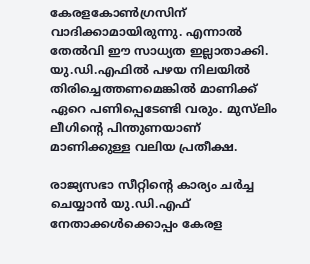കേരളകോണ്‍ഗ്രസിന് വാദിക്കാമായിരുന്നു. എന്നാല്‍ തേല്‍വി ഈ സാധ്യത ഇല്ലാതാക്കി. യു.ഡി.എഫില്‍ പഴയ നിലയില്‍ തിരിച്ചെത്തണമെങ്കില്‍ മാണിക്ക് ഏറെ പണിപ്പെടേണ്ടി വരും. മുസ്‌ലിം ലീഗിന്റെ പിന്തുണയാണ് മാണിക്കുള്ള വലിയ പ്രതീക്ഷ.

രാജ്യസഭാ സീറ്റിന്റെ കാര്യം ചര്‍ച്ച ചെയ്യാന്‍ യു.ഡി.എഫ് നേതാക്കള്‍ക്കൊപ്പം കേരള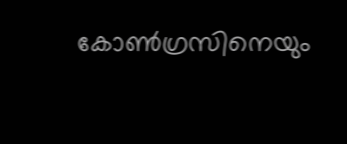കോണ്‍ഗ്രസിനെയും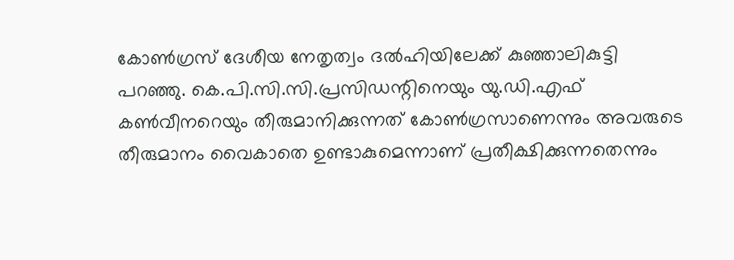കോണ്‍ഗ്രസ് ദേശീയ നേതൃത്വം ദല്‍ഹിയിലേക്ക് കുഞ്ഞാലികുട്ടി പറഞ്ഞു. കെ.പി.സി.സി.പ്രസിഡന്റിനെയും യു.ഡി.എഫ് കണ്‍വീനറെയും തീരുമാനിക്കുന്നത് കോണ്‍ഗ്രസാണെന്നും അവരുടെ തീരുമാനം വൈകാതെ ഉണ്ടാകുമെന്നാണ് പ്രതീക്ഷിക്കുന്നതെന്നും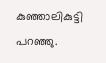കുഞ്ഞാലികുട്ടി പറഞ്ഞു.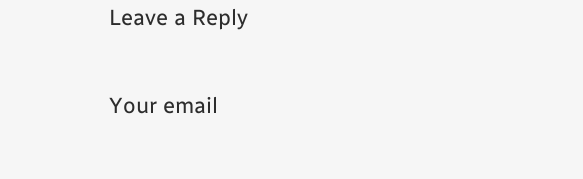Leave a Reply

Your email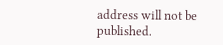address will not be published.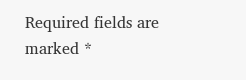Required fields are marked *